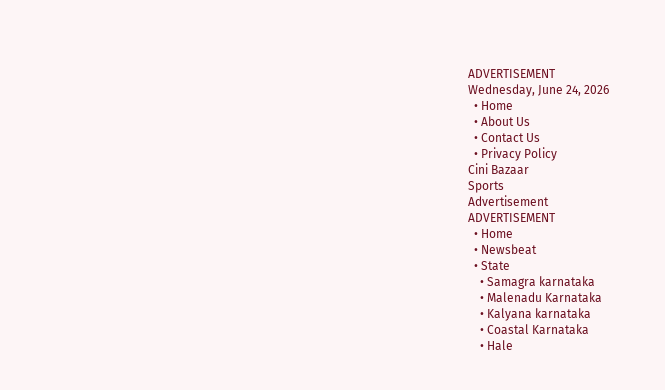ADVERTISEMENT
Wednesday, June 24, 2026
  • Home
  • About Us
  • Contact Us
  • Privacy Policy
Cini Bazaar
Sports
Advertisement
ADVERTISEMENT
  • Home
  • Newsbeat
  • State
    • Samagra karnataka
    • Malenadu Karnataka
    • Kalyana karnataka
    • Coastal Karnataka
    • Hale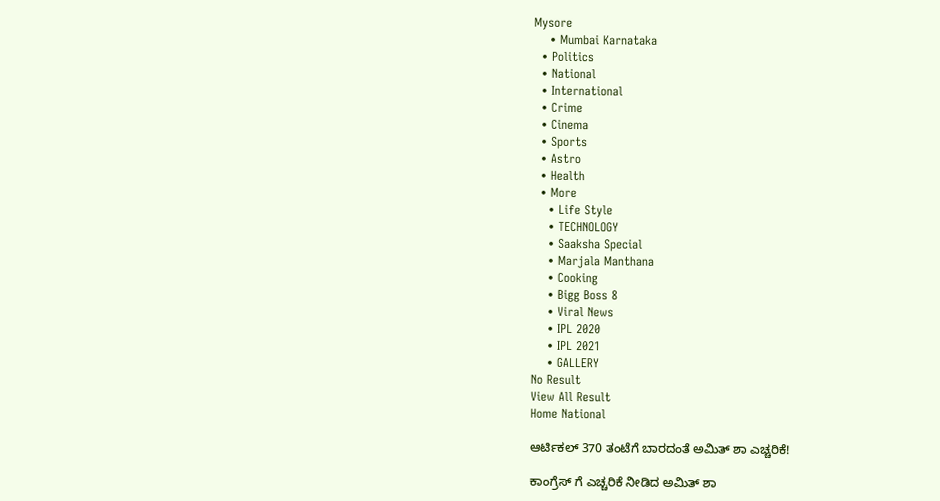Mysore
    • Mumbai Karnataka
  • Politics
  • National
  • International
  • Crime
  • Cinema
  • Sports
  • Astro
  • Health
  • More
    • Life Style
    • TECHNOLOGY
    • Saaksha Special
    • Marjala Manthana
    • Cooking
    • Bigg Boss 8
    • Viral News
    • IPL 2020
    • IPL 2021
    • GALLERY
No Result
View All Result
Home National

ಆರ್ಟಿಕಲ್ 370 ತಂಟೆಗೆ ಬಾರದಂತೆ ಅಮಿತ್ ಶಾ ಎಚ್ಚರಿಕೆ!

ಕಾಂಗ್ರೆಸ್ ಗೆ ಎಚ್ಚರಿಕೆ ನೀಡಿದ ಅಮಿತ್ ಶಾ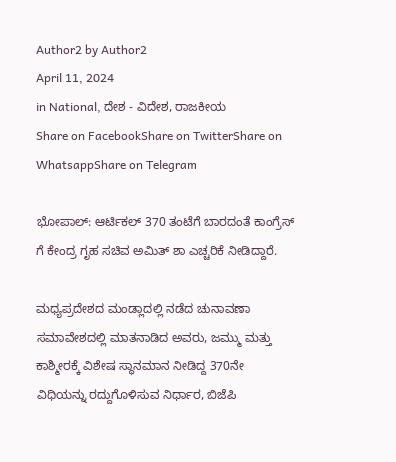Author2 by Author2
April 11, 2024
in National, ದೇಶ - ವಿದೇಶ, ರಾಜಕೀಯ
Share on FacebookShare on TwitterShare on WhatsappShare on Telegram

ಭೋಪಾಲ್: ಆರ್ಟಿಕಲ್ 370 ತಂಟೆಗೆ ಬಾರದಂತೆ ಕಾಂಗ್ರೆಸ್ ಗೆ ಕೇಂದ್ರ ಗೃಹ ಸಚಿವ ಅಮಿತ್ ಶಾ ಎಚ್ಚರಿಕೆ ನೀಡಿದ್ದಾರೆ.

ಮಧ್ಯಪ್ರದೇಶದ ಮಂಡ್ಲಾದಲ್ಲಿ ನಡೆದ ಚುನಾವಣಾ ಸಮಾವೇಶದಲ್ಲಿ ಮಾತನಾಡಿದ ಅವರು, ಜಮ್ಮು ಮತ್ತು ಕಾಶ್ಮೀರಕ್ಕೆ ವಿಶೇಷ ಸ್ಥಾನಮಾನ ನೀಡಿದ್ದ 370ನೇ ವಿಧಿಯನ್ನು ರದ್ದುಗೊಳಿಸುವ ನಿರ್ಧಾರ, ಬಿಜೆಪಿ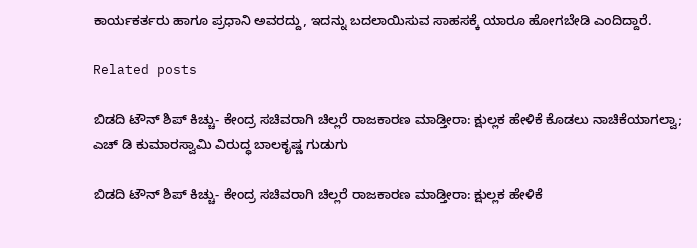ಕಾರ್ಯಕರ್ತರು ಹಾಗೂ ಪ್ರಧಾನಿ ಅವರದ್ದು, ಇದನ್ನು ಬದಲಾಯಿಸುವ ಸಾಹಸಕ್ಕೆ ಯಾರೂ ಹೋಗಬೇಡಿ ಎಂದಿದ್ದಾರೆ.

Related posts

ಬಿಡದಿ ಟೌನ್ ಶಿಪ್ ಕಿಚ್ಚು- ಕೇಂದ್ರ ಸಚಿವರಾಗಿ ಚಿಲ್ಲರೆ ರಾಜಕಾರಣ ಮಾಡ್ತೀರಾ: ಕ್ಷುಲ್ಲಕ ಹೇಳಿಕೆ ಕೊಡಲು ನಾಚಿಕೆಯಾಗಲ್ವಾ; ಎಚ್ ಡಿ ಕುಮಾರಸ್ವಾಮಿ ವಿರುದ್ಧ ಬಾಲಕೃಷ್ಣ ಗುಡುಗು

ಬಿಡದಿ ಟೌನ್ ಶಿಪ್ ಕಿಚ್ಚು- ಕೇಂದ್ರ ಸಚಿವರಾಗಿ ಚಿಲ್ಲರೆ ರಾಜಕಾರಣ ಮಾಡ್ತೀರಾ: ಕ್ಷುಲ್ಲಕ ಹೇಳಿಕೆ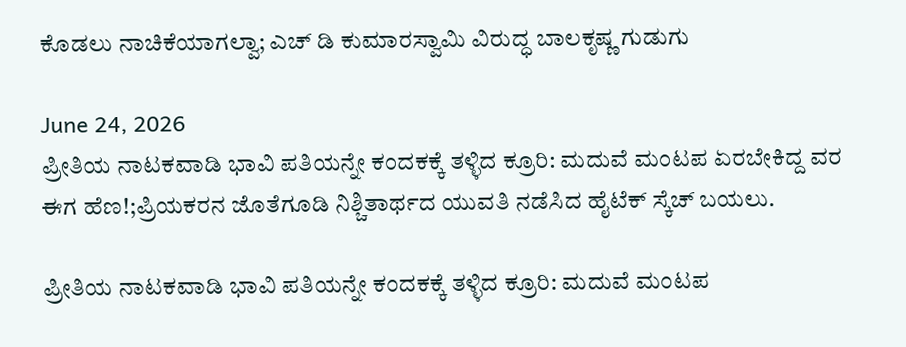ಕೊಡಲು ನಾಚಿಕೆಯಾಗಲ್ವಾ; ಎಚ್ ಡಿ ಕುಮಾರಸ್ವಾಮಿ ವಿರುದ್ಧ ಬಾಲಕೃಷ್ಣ ಗುಡುಗು

June 24, 2026
ಪ್ರೀತಿಯ ನಾಟಕವಾಡಿ ಭಾವಿ ಪತಿಯನ್ನೇ ಕಂದಕಕ್ಕೆ ತಳ್ಳಿದ ಕ್ರೂರಿ: ಮದುವೆ ಮಂಟಪ ಏರಬೇಕಿದ್ದ ವರ ಈಗ ಹೆಣ!;ಪ್ರಿಯಕರನ ಜೊತೆಗೂಡಿ ನಿಶ್ಚಿತಾರ್ಥದ ಯುವತಿ ನಡೆಸಿದ ಹೈಟೆಕ್ ಸ್ಕೆಚ್ ಬಯಲು.

ಪ್ರೀತಿಯ ನಾಟಕವಾಡಿ ಭಾವಿ ಪತಿಯನ್ನೇ ಕಂದಕಕ್ಕೆ ತಳ್ಳಿದ ಕ್ರೂರಿ: ಮದುವೆ ಮಂಟಪ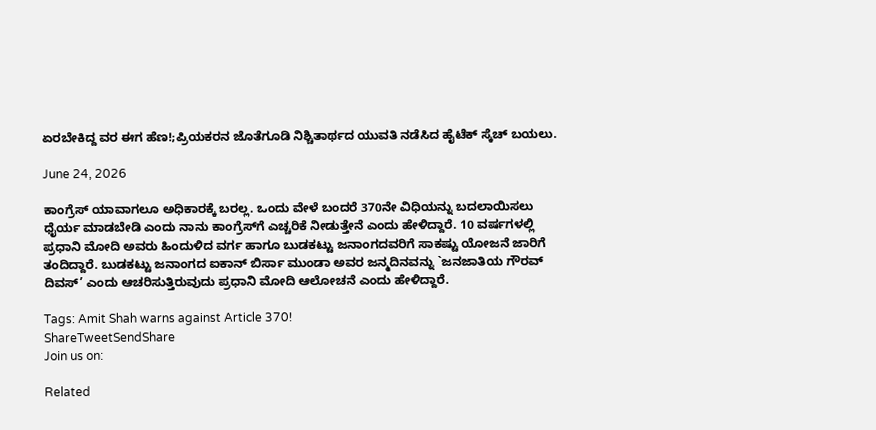ಏರಬೇಕಿದ್ದ ವರ ಈಗ ಹೆಣ!;ಪ್ರಿಯಕರನ ಜೊತೆಗೂಡಿ ನಿಶ್ಚಿತಾರ್ಥದ ಯುವತಿ ನಡೆಸಿದ ಹೈಟೆಕ್ ಸ್ಕೆಚ್ ಬಯಲು.

June 24, 2026

ಕಾಂಗ್ರೆಸ್ ಯಾವಾಗಲೂ ಅಧಿಕಾರಕ್ಕೆ ಬರಲ್ಲ. ಒಂದು ವೇಳೆ ಬಂದರೆ 370ನೇ ವಿಧಿಯನ್ನು ಬದಲಾಯಿಸಲು ಧೈರ್ಯ ಮಾಡಬೇಡಿ ಎಂದು ನಾನು ಕಾಂಗ್ರೆಸ್‍ಗೆ ಎಚ್ಚರಿಕೆ ನೀಡುತ್ತೇನೆ ಎಂದು ಹೇಳಿದ್ದಾರೆ. 10 ವರ್ಷಗಳಲ್ಲಿ ಪ್ರಧಾನಿ ಮೋದಿ ಅವರು ಹಿಂದುಳಿದ ವರ್ಗ ಹಾಗೂ ಬುಡಕಟ್ಟು ಜನಾಂಗದವರಿಗೆ ಸಾಕಷ್ಟು ಯೋಜನೆ ಜಾರಿಗೆ ತಂದಿದ್ದಾರೆ. ಬುಡಕಟ್ಟು ಜನಾಂಗದ ಐಕಾನ್ ಬಿರ್ಸಾ ಮುಂಡಾ ಅವರ ಜನ್ಮದಿನವನ್ನು `ಜನಜಾತಿಯ ಗೌರವ್ ದಿವಸ್’ ಎಂದು ಆಚರಿಸುತ್ತಿರುವುದು ಪ್ರಧಾನಿ ಮೋದಿ ಆಲೋಚನೆ ಎಂದು ಹೇಳಿದ್ದಾರೆ.

Tags: Amit Shah warns against Article 370!
ShareTweetSendShare
Join us on:

Related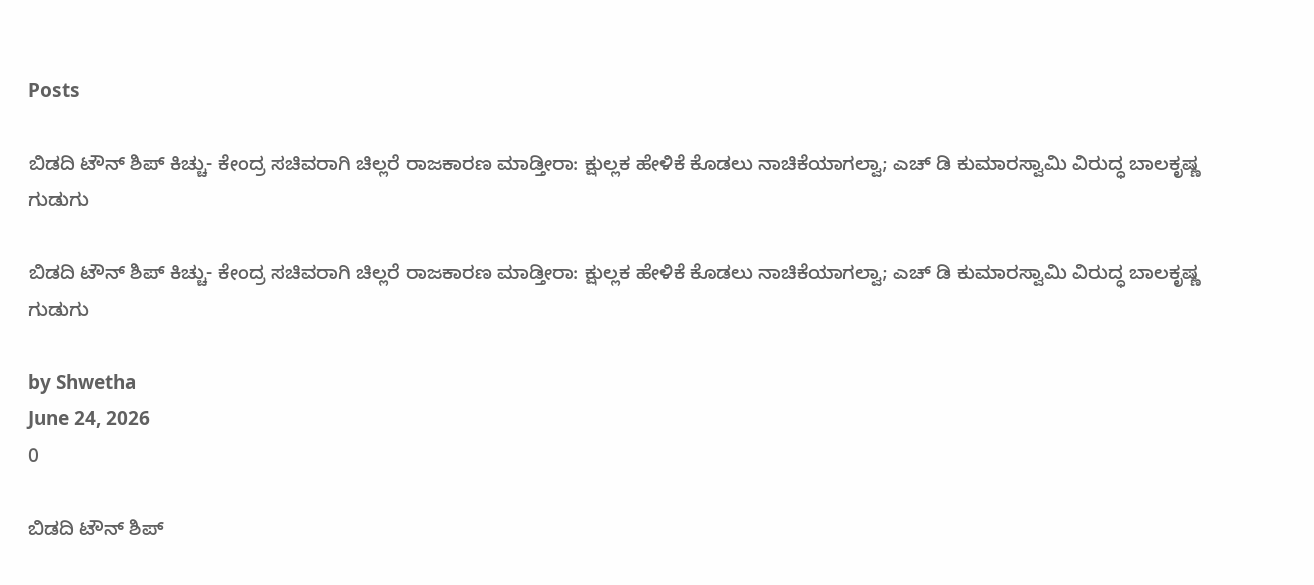Posts

ಬಿಡದಿ ಟೌನ್ ಶಿಪ್ ಕಿಚ್ಚು- ಕೇಂದ್ರ ಸಚಿವರಾಗಿ ಚಿಲ್ಲರೆ ರಾಜಕಾರಣ ಮಾಡ್ತೀರಾ: ಕ್ಷುಲ್ಲಕ ಹೇಳಿಕೆ ಕೊಡಲು ನಾಚಿಕೆಯಾಗಲ್ವಾ; ಎಚ್ ಡಿ ಕುಮಾರಸ್ವಾಮಿ ವಿರುದ್ಧ ಬಾಲಕೃಷ್ಣ ಗುಡುಗು

ಬಿಡದಿ ಟೌನ್ ಶಿಪ್ ಕಿಚ್ಚು- ಕೇಂದ್ರ ಸಚಿವರಾಗಿ ಚಿಲ್ಲರೆ ರಾಜಕಾರಣ ಮಾಡ್ತೀರಾ: ಕ್ಷುಲ್ಲಕ ಹೇಳಿಕೆ ಕೊಡಲು ನಾಚಿಕೆಯಾಗಲ್ವಾ; ಎಚ್ ಡಿ ಕುಮಾರಸ್ವಾಮಿ ವಿರುದ್ಧ ಬಾಲಕೃಷ್ಣ ಗುಡುಗು

by Shwetha
June 24, 2026
0

ಬಿಡದಿ ಟೌನ್ ಶಿಪ್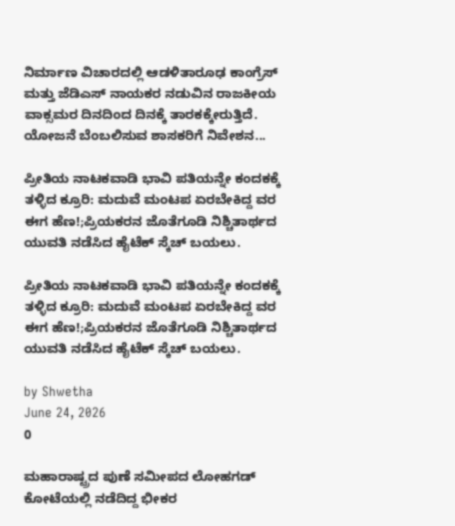ನಿರ್ಮಾಣ ವಿಚಾರದಲ್ಲಿ ಆಡಳಿತಾರೂಢ ಕಾಂಗ್ರೆಸ್ ಮತ್ತು ಜೆಡಿಎಸ್ ನಾಯಕರ ನಡುವಿನ ರಾಜಕೀಯ ವಾಕ್ಸಮರ ದಿನದಿಂದ ದಿನಕ್ಕೆ ತಾರಕಕ್ಕೇರುತ್ತಿದೆ. ಯೋಜನೆ ಬೆಂಬಲಿಸುವ ಶಾಸಕರಿಗೆ ನಿವೇಶನ...

ಪ್ರೀತಿಯ ನಾಟಕವಾಡಿ ಭಾವಿ ಪತಿಯನ್ನೇ ಕಂದಕಕ್ಕೆ ತಳ್ಳಿದ ಕ್ರೂರಿ: ಮದುವೆ ಮಂಟಪ ಏರಬೇಕಿದ್ದ ವರ ಈಗ ಹೆಣ!;ಪ್ರಿಯಕರನ ಜೊತೆಗೂಡಿ ನಿಶ್ಚಿತಾರ್ಥದ ಯುವತಿ ನಡೆಸಿದ ಹೈಟೆಕ್ ಸ್ಕೆಚ್ ಬಯಲು.

ಪ್ರೀತಿಯ ನಾಟಕವಾಡಿ ಭಾವಿ ಪತಿಯನ್ನೇ ಕಂದಕಕ್ಕೆ ತಳ್ಳಿದ ಕ್ರೂರಿ: ಮದುವೆ ಮಂಟಪ ಏರಬೇಕಿದ್ದ ವರ ಈಗ ಹೆಣ!;ಪ್ರಿಯಕರನ ಜೊತೆಗೂಡಿ ನಿಶ್ಚಿತಾರ್ಥದ ಯುವತಿ ನಡೆಸಿದ ಹೈಟೆಕ್ ಸ್ಕೆಚ್ ಬಯಲು.

by Shwetha
June 24, 2026
0

ಮಹಾರಾಷ್ಟ್ರದ ಪುಣೆ ಸಮೀಪದ ಲೋಹಗಡ್ ಕೋಟೆಯಲ್ಲಿ ನಡೆದಿದ್ದ ಭೀಕರ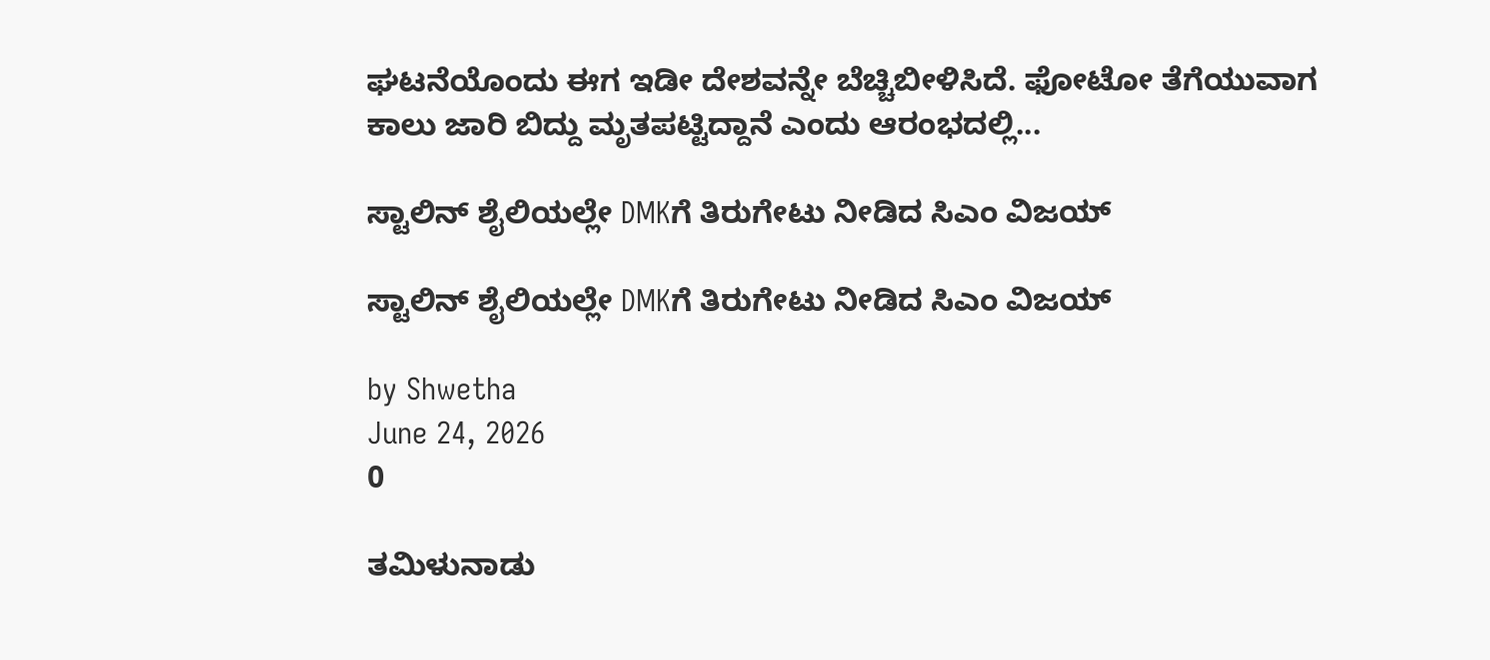ಘಟನೆಯೊಂದು ಈಗ ಇಡೀ ದೇಶವನ್ನೇ ಬೆಚ್ಚಿಬೀಳಿಸಿದೆ. ಫೋಟೋ ತೆಗೆಯುವಾಗ ಕಾಲು ಜಾರಿ ಬಿದ್ದು ಮೃತಪಟ್ಟಿದ್ದಾನೆ ಎಂದು ಆರಂಭದಲ್ಲಿ...

ಸ್ಟಾಲಿನ್ ಶೈಲಿಯಲ್ಲೇ DMKಗೆ ತಿರುಗೇಟು ನೀಡಿದ ಸಿಎಂ ವಿಜಯ್

ಸ್ಟಾಲಿನ್ ಶೈಲಿಯಲ್ಲೇ DMKಗೆ ತಿರುಗೇಟು ನೀಡಿದ ಸಿಎಂ ವಿಜಯ್

by Shwetha
June 24, 2026
0

ತಮಿಳುನಾಡು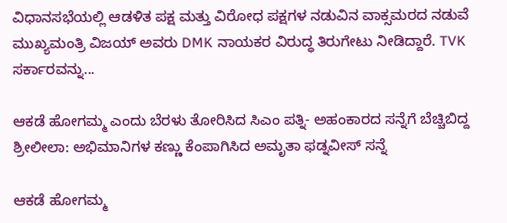ವಿಧಾನಸಭೆಯಲ್ಲಿ ಆಡಳಿತ ಪಕ್ಷ ಮತ್ತು ವಿರೋಧ ಪಕ್ಷಗಳ ನಡುವಿನ ವಾಕ್ಸಮರದ ನಡುವೆ ಮುಖ್ಯಮಂತ್ರಿ ವಿಜಯ್ ಅವರು DMK ನಾಯಕರ ವಿರುದ್ಧ ತಿರುಗೇಟು ನೀಡಿದ್ದಾರೆ. TVK ಸರ್ಕಾರವನ್ನು...

ಆಕಡೆ ಹೋಗಮ್ಮ ಎಂದು ಬೆರಳು ತೋರಿಸಿದ ಸಿಎಂ ಪತ್ನಿ- ಅಹಂಕಾರದ ಸನ್ನೆಗೆ ಬೆಚ್ಚಿಬಿದ್ದ  ಶ್ರೀಲೀಲಾ: ಅಭಿಮಾನಿಗಳ ಕಣ್ಣು ಕೆಂಪಾಗಿಸಿದ ಅಮೃತಾ ಫಡ್ನವೀಸ್ ಸನ್ನೆ

ಆಕಡೆ ಹೋಗಮ್ಮ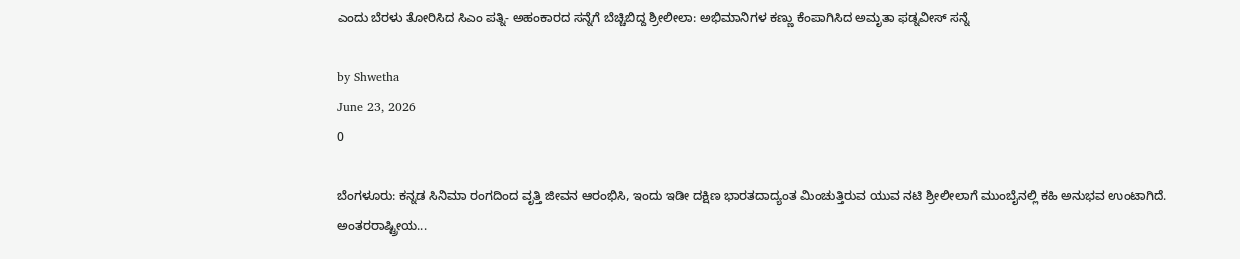ಎಂದು ಬೆರಳು ತೋರಿಸಿದ ಸಿಎಂ ಪತ್ನಿ- ಅಹಂಕಾರದ ಸನ್ನೆಗೆ ಬೆಚ್ಚಿಬಿದ್ದ ಶ್ರೀಲೀಲಾ: ಅಭಿಮಾನಿಗಳ ಕಣ್ಣು ಕೆಂಪಾಗಿಸಿದ ಅಮೃತಾ ಫಡ್ನವೀಸ್ ಸನ್ನೆ

by Shwetha
June 23, 2026
0

ಬೆಂಗಳೂರು: ಕನ್ನಡ ಸಿನಿಮಾ ರಂಗದಿಂದ ವೃತ್ತಿ ಜೀವನ ಆರಂಭಿಸಿ, ಇಂದು ಇಡೀ ದಕ್ಷಿಣ ಭಾರತದಾದ್ಯಂತ ಮಿಂಚುತ್ತಿರುವ ಯುವ ನಟಿ ಶ್ರೀಲೀಲಾಗೆ ಮುಂಬೈನಲ್ಲಿ ಕಹಿ ಅನುಭವ ಉಂಟಾಗಿದೆ. ಅಂತರರಾಷ್ಟ್ರೀಯ...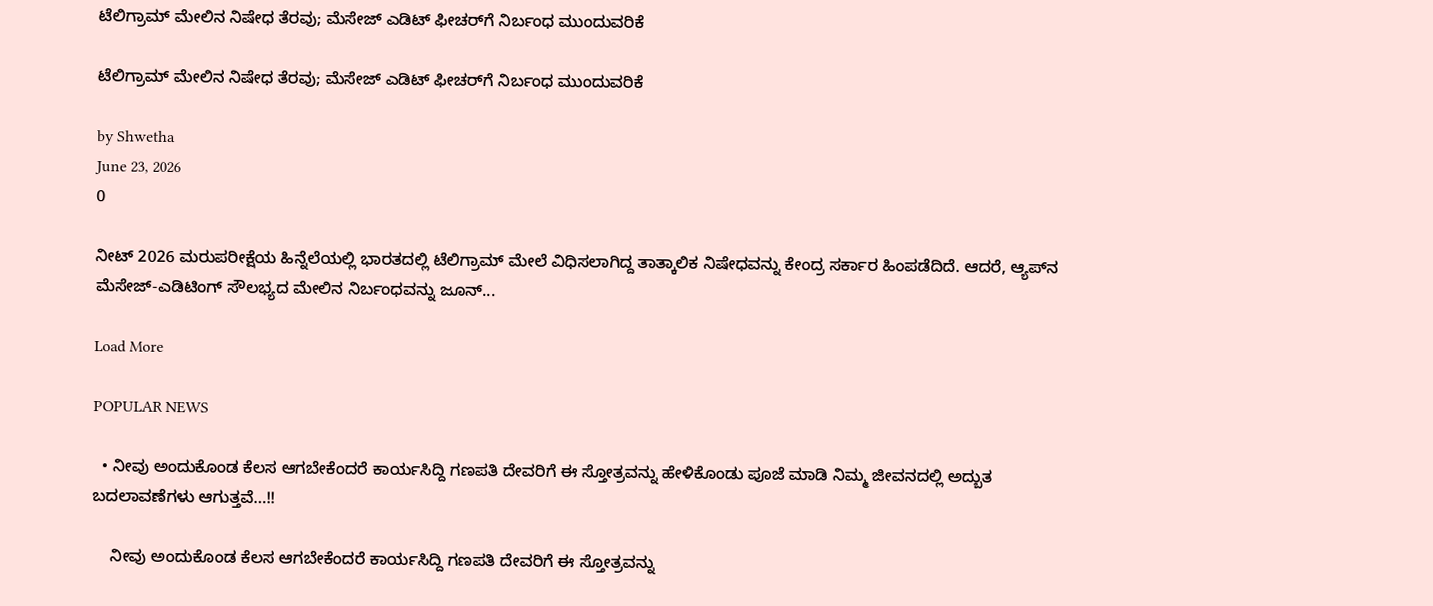ಟೆಲಿಗ್ರಾಮ್ ಮೇಲಿನ ನಿಷೇಧ ತೆರವು; ಮೆಸೇಜ್ ಎಡಿಟ್‌ ಫೀಚರ್‌ಗೆ ನಿರ್ಬಂಧ ಮುಂದುವರಿಕೆ

ಟೆಲಿಗ್ರಾಮ್ ಮೇಲಿನ ನಿಷೇಧ ತೆರವು; ಮೆಸೇಜ್ ಎಡಿಟ್‌ ಫೀಚರ್‌ಗೆ ನಿರ್ಬಂಧ ಮುಂದುವರಿಕೆ

by Shwetha
June 23, 2026
0

ನೀಟ್ 2026 ಮರುಪರೀಕ್ಷೆಯ ಹಿನ್ನೆಲೆಯಲ್ಲಿ ಭಾರತದಲ್ಲಿ ಟೆಲಿಗ್ರಾಮ್ ಮೇಲೆ ವಿಧಿಸಲಾಗಿದ್ದ ತಾತ್ಕಾಲಿಕ ನಿಷೇಧವನ್ನು ಕೇಂದ್ರ ಸರ್ಕಾರ ಹಿಂಪಡೆದಿದೆ. ಆದರೆ, ಆ್ಯಪ್‌ನ ಮೆಸೇಜ್-ಎಡಿಟಿಂಗ್ ಸೌಲಭ್ಯದ ಮೇಲಿನ ನಿರ್ಬಂಧವನ್ನು ಜೂನ್...

Load More

POPULAR NEWS

  • ನೀವು ಅಂದುಕೊಂಡ ಕೆಲಸ ಆಗಬೇಕೆಂದರೆ ಕಾರ್ಯಸಿದ್ದಿ ಗಣಪತಿ ದೇವರಿಗೆ ಈ ಸ್ತೋತ್ರವನ್ನು ಹೇಳಿಕೊಂಡು ಪೂಜೆ ಮಾಡಿ ನಿಮ್ಮ ಜೀವನದಲ್ಲಿ ಅದ್ಬುತ ಬದಲಾವಣೆಗಳು ಆಗುತ್ತವೆ…!!

    ನೀವು ಅಂದುಕೊಂಡ ಕೆಲಸ ಆಗಬೇಕೆಂದರೆ ಕಾರ್ಯಸಿದ್ದಿ ಗಣಪತಿ ದೇವರಿಗೆ ಈ ಸ್ತೋತ್ರವನ್ನು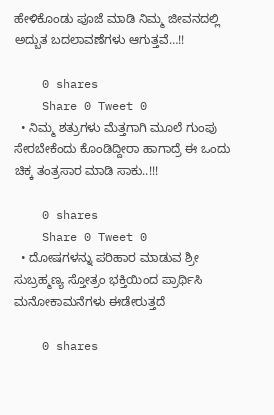ಹೇಳಿಕೊಂಡು ಪೂಜೆ ಮಾಡಿ ನಿಮ್ಮ ಜೀವನದಲ್ಲಿ ಅದ್ಬುತ ಬದಲಾವಣೆಗಳು ಆಗುತ್ತವೆ…!!

    0 shares
    Share 0 Tweet 0
  • ನಿಮ್ಮ ಶತ್ರುಗಳು ಮೆತ್ತಗಾಗಿ ಮೂಲೆ ಗುಂಪು ಸೇರಬೇಕೆಂದು ಕೊಂಡಿದ್ದೀರಾ ಹಾಗಾದ್ರೆ ಈ ಒಂದು ಚಿಕ್ಕ ತಂತ್ರಸಾರ ಮಾಡಿ ಸಾಕು..!!!

    0 shares
    Share 0 Tweet 0
  • ದೋಷಗಳನ್ನು ಪರಿಹಾರ ಮಾಡುವ ಶ್ರೀ ಸುಬ್ರಹ್ಮಣ್ಯ ಸ್ತೋತ್ರಂ ಭಕ್ತಿಯಿಂದ ಪ್ರಾರ್ಥಿಸಿ ಮನೋಕಾಮನೆಗಳು ಈಡೇರುತ್ತದೆ

    0 shares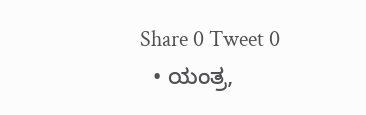Share 0 Tweet 0
  • ಯಂತ್ರ,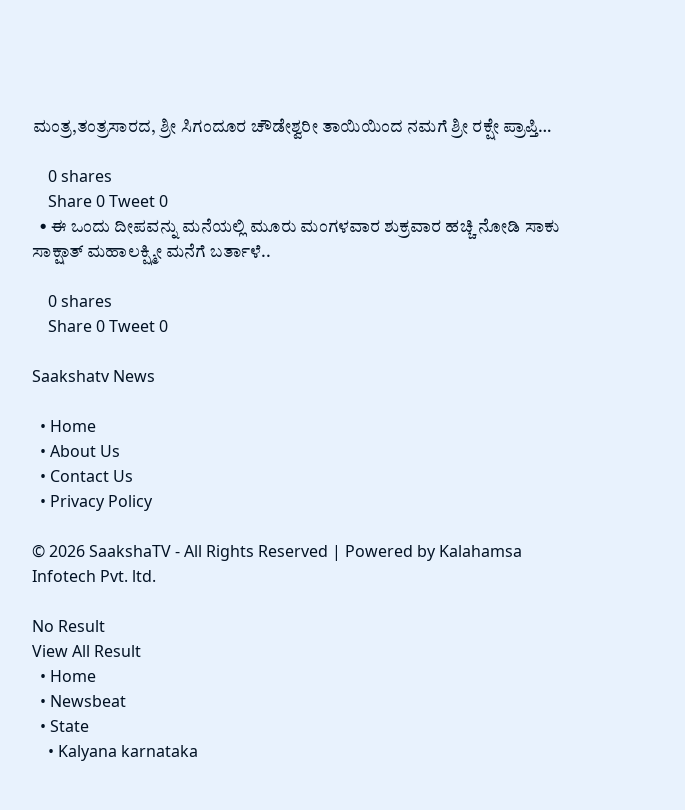ಮಂತ್ರ,ತಂತ್ರಸಾರದ, ಶ್ರೀ ಸಿಗಂದೂರ ಚೌಡೇಶ್ವರೀ ತಾಯಿಯಿಂದ ನಮಗೆ ಶ್ರೀ ರಕ್ಷೇ ಪ್ರಾಪ್ತಿ…

    0 shares
    Share 0 Tweet 0
  • ಈ ಒಂದು ದೀಪವನ್ನು ಮನೆಯಲ್ಲಿ ಮೂರು ಮಂಗಳವಾರ ಶುಕ್ರವಾರ ಹಚ್ಚಿ ನೋಡಿ ಸಾಕು ಸಾಕ್ಷಾತ್ ಮಹಾಲಕ್ಷ್ಮೀ ಮನೆಗೆ ಬರ್ತಾಳೆ..

    0 shares
    Share 0 Tweet 0

Saakshatv News

  • Home
  • About Us
  • Contact Us
  • Privacy Policy

© 2026 SaakshaTV - All Rights Reserved | Powered by Kalahamsa Infotech Pvt. ltd.

No Result
View All Result
  • Home
  • Newsbeat
  • State
    • Kalyana karnataka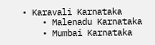• Karavali Karnataka
    • Malenadu Karnataka
    • Mumbai Karnataka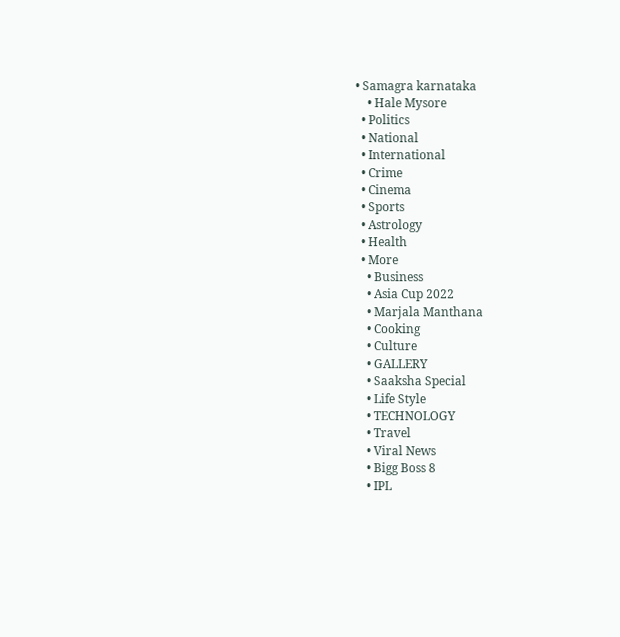• Samagra karnataka
    • Hale Mysore
  • Politics
  • National
  • International
  • Crime
  • Cinema
  • Sports
  • Astrology
  • Health
  • More
    • Business
    • Asia Cup 2022
    • Marjala Manthana
    • Cooking
    • Culture
    • GALLERY
    • Saaksha Special
    • Life Style
    • TECHNOLOGY
    • Travel
    • Viral News
    • Bigg Boss 8
    • IPL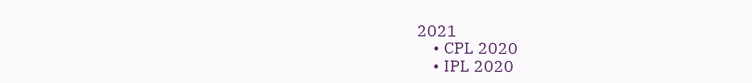2021
    • CPL 2020
    • IPL 2020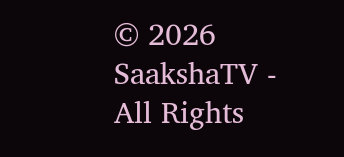© 2026 SaakshaTV - All Rights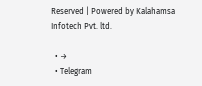Reserved | Powered by Kalahamsa Infotech Pvt. ltd.

  • →
  • Telegram